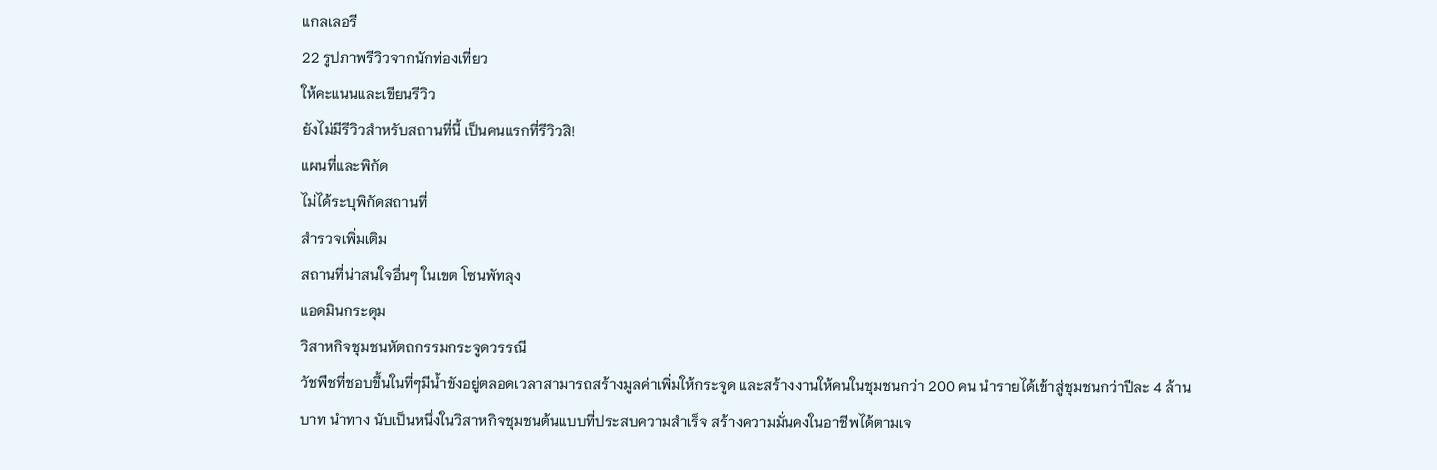แกลเลอรี
22 รูปภาพรีวิวจากนักท่องเที่ยว
ให้คะแนนและเขียนรีวิว
ยังไม่มีรีวิวสำหรับสถานที่นี้ เป็นคนแรกที่รีวิวสิ!
แผนที่และพิกัด
ไม่ได้ระบุพิกัดสถานที่
สำรวจเพิ่มเติม
สถานที่น่าสนใจอื่นๆ ในเขต โซนพัทลุง
แอดมินกระดุม
วิสาหกิจชุมชนหัตถกรรมกระจูดวรรณี
วัชพืชที่ชอบขึ้นในที่ๆมีน้ำขังอยู่ตลอดเวลาสามารถสร้างมูลค่าเพิ่มให้กระจูด และสร้างงานให้คนในชุมชนกว่า 200 คน นำรายได้เข้าสู่ชุมชนกว่าปีละ 4 ล้านบาท นำทาง นับเป็นหนึ่งในวิสาหกิจชุมชนต้นแบบที่ประสบความสำเร็จ สร้างความมั่นคงในอาชีพได้ตามเจ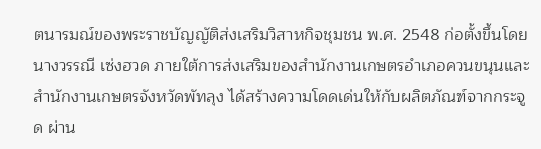ตนารมณ์ของพระราชบัญญัติส่งเสริมวิสาหกิจชุมชน พ.ศ. 2548 ก่อตั้งขึ้นโดย นางวรรณี เซ่งฮวด ภายใต้การส่งเสริมของสำนักงานเกษตรอำเภอควนขนุนและสำนักงานเกษตรจังหวัดพัทลุง ได้สร้างความโดดเด่นให้กับผลิตภัณฑ์จากกระจูด ผ่าน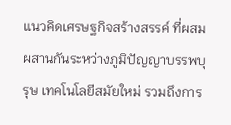แนวคิดเศรษฐกิจสร้างสรรค์ ที่ผสมผสานกันระหว่างภูมิปัญญาบรรพบุรุษ เทคโนโลยีสมัยใหม่ รวมถึงการ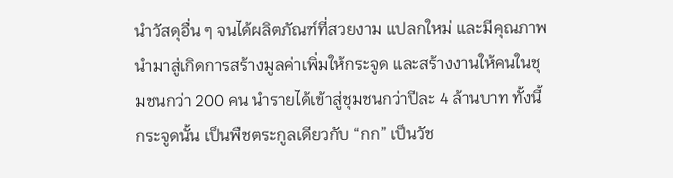นำวัสดุอื่น ๆ จนได้ผลิตภัณฑ์ที่สวยงาม แปลกใหม่ และมีคุณภาพ นำมาสู่เกิดการสร้างมูลค่าเพิ่มให้กระจูด และสร้างงานให้คนในชุมชนกว่า 200 คน นำรายได้เข้าสู่ชุมชนกว่าปีละ 4 ล้านบาท ทั้งนี้ กระจูดนั้น เป็นพืชตระกูลเดียวกับ “กก” เป็นวัช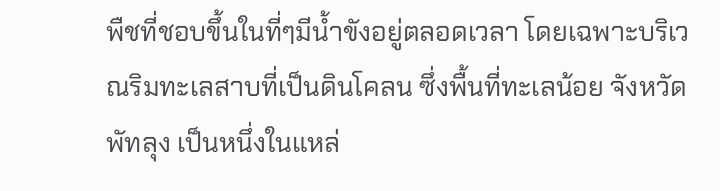พืชที่ชอบขึ้นในที่ๆมีน้ำขังอยู่ตลอดเวลา โดยเฉพาะบริเวณริมทะเลสาบที่เป็นดินโคลน ซึ่งพื้นที่ทะเลน้อย จังหวัดพัทลุง เป็นหนึ่งในแหล่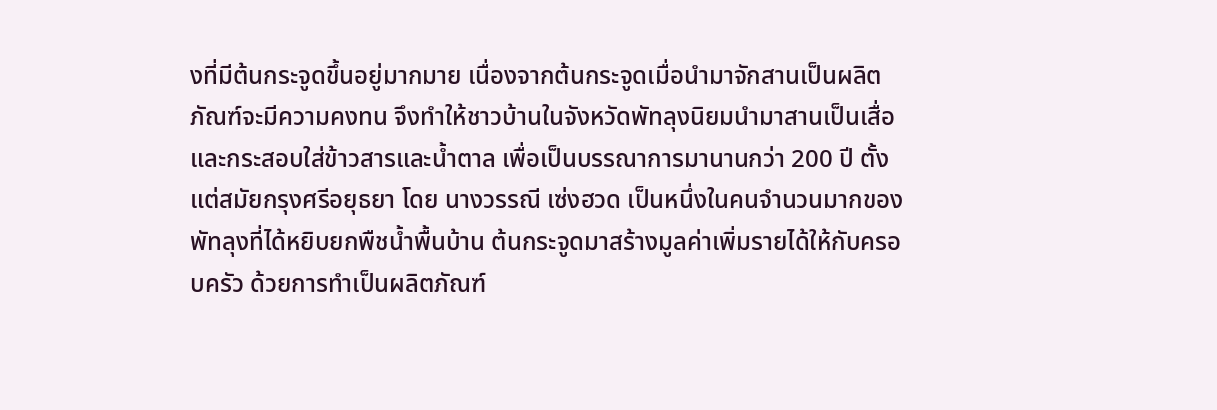งที่มีต้นกระจูดขึ้นอยู่มากมาย เนื่องจากต้นกระจูดเมื่อนำมาจักสานเป็นผลิตภัณฑ์จะมีความคงทน จึงทำให้ชาวบ้านในจังหวัดพัทลุงนิยมนำมาสานเป็นเสื่อและกระสอบใส่ข้าวสารและน้ำตาล เพื่อเป็นบรรณาการมานานกว่า 200 ปี ตั้งแต่สมัยกรุงศรีอยุธยา โดย นางวรรณี เซ่งฮวด เป็นหนึ่งในคนจำนวนมากของพัทลุงที่ได้หยิบยกพืชน้ำพื้นบ้าน ต้นกระจูดมาสร้างมูลค่าเพิ่มรายได้ให้กับครอบครัว ด้วยการทำเป็นผลิตภัณฑ์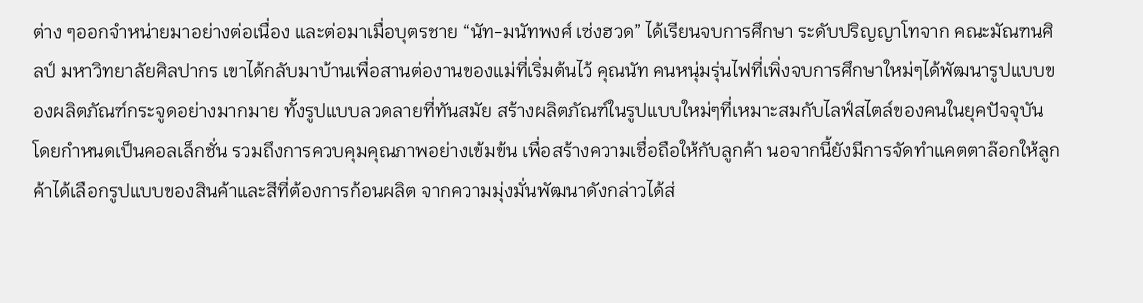ต่าง ๆออกจำหน่ายมาอย่างต่อเนื่อง และต่อมาเมื่อบุตรชาย “นัท-มนัทพงศ์ เซ่งฮวด” ได้เรียนจบการศึกษา ระดับปริญญาโทจาก คณะมัณฑนศิลป์ มหาวิทยาลัยศิลปากร เขาได้กลับมาบ้านเพื่อสานต่องานของแม่ที่เริ่มต้นไว้ คุณนัท คนหนุ่มรุ่นไฟที่เพิ่งจบการศึกษาใหม่ๆได้พัฒนารูปแบบของผลิตภัณฑ์กระจูดอย่างมากมาย ทั้งรูปแบบลวดลายที่ทันสมัย สร้างผลิตภัณฑ์ในรูปแบบใหม่ๆที่เหมาะสมกับไลฟ์สไตล์ของคนในยุคปัจจุบัน โดยกำหนดเป็นคอลเล็กชั่น รวมถึงการควบคุมคุณภาพอย่างเข้มข้น เพื่อสร้างความเชื่อถือให้กับลูกค้า นอจากนี้ยังมีการจัดทำแคตตาล๊อกให้ลูกค้าได้เลือกรูปแบบของสินค้าและสีที่ต้องการก้อนผลิต จากความมุ่งมั่นพัฒนาดังกล่าวได้ส่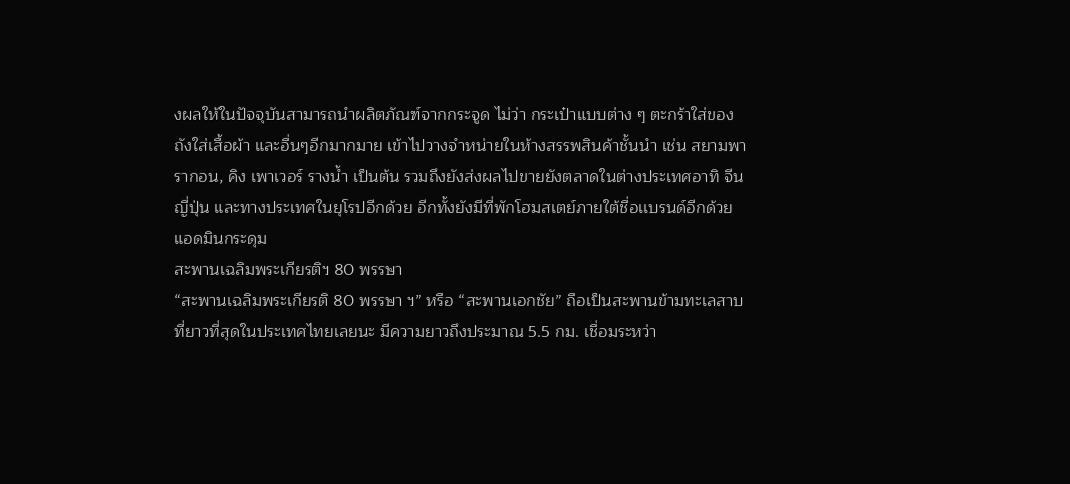งผลให้ในปัจจุบันสามารถนำผลิตภัณฑ์จากกระจูด ไม่ว่า กระเป๋าแบบต่าง ๆ ตะกร้าใส่ของ ถังใส่เสื้อผ้า และอื่นๆอีกมากมาย เข้าไปวางจำหน่ายในห้างสรรพสินค้าชั้นนำ เช่น สยามพารากอน, คิง เพาเวอร์ รางน้ำ เป็นต้น รวมถึงยังส่งผลไปขายยังตลาดในต่างประเทศอาทิ จีน ญี่ปุ่น และทางประเทศในยุโรปอีกด้วย อีกทั้งยังมีที่พักโฮมสเตย์ภายใต้ชื่อเเบรนด์อีกด้วย
แอดมินกระดุม
สะพานเฉลิมพระเกียรติฯ 80 พรรษา
“สะพานเฉลิมพระเกียรติ 80 พรรษา ฯ” หรือ “สะพานเอกชัย” ถือเป็นสะพานข้ามทะเลสาบที่ยาวที่สุดในประเทศไทยเลยนะ มีความยาวถึงประมาณ 5.5 กม. เชื่อมระหว่า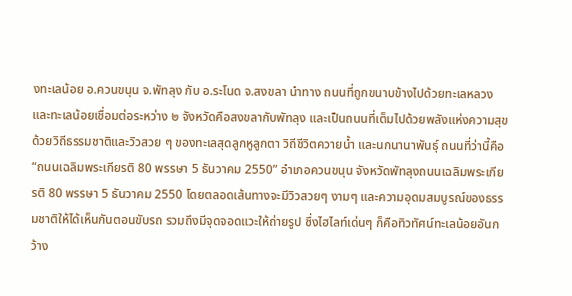งทะเลน้อย อ.ควนขนุน จ.พัทลุง กับ อ.ระโนด จ.สงขลา นำทาง ถนนที่ถูกขนาบข้างไปด้วยทะเลหลวงและทะเลน้อยเชื่อมต่อระหว่าง ๒ จังหวัดคือสงขลากับพัทลุง และเป็นถนนที่เต็มไปด้วยพลังแห่งความสุข ด้วยวิถีธรรมชาติและวิวสวย ๆ ของทะเลสุดลูกหูลูกตา วิถีชีวิตควายน้ำ และนกนานาพันธุ์ ถนนที่ว่านี้คือ “ถนนเฉลิมพระเกียรติ 80 พรรษา 5 ธันวาคม 2550” อำเภอควนขนุน จังหวัดพัทลุงถนนเฉลิมพระเกียรติ 80 พรรษา 5 ธันวาคม 2550 โดยตลอดเส้นทางจะมีวิวสวยๆ งามๆ และความอุดมสมบูรณ์ของธรรมชาติให้ได้เห็นกันตอนขับรถ รวมถึงมีจุดจอดแวะให้ถ่ายรูป ซึ่งไฮไลท์เด่นๆ ก็คือทิวทัศน์ทะเลน้อยอันกว้าง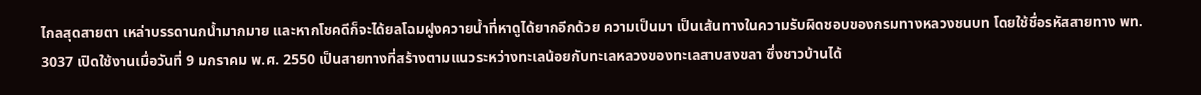ไกลสุดสายตา เหล่าบรรดานกน้ำมากมาย และหากโชคดีก็จะได้ยลโฉมฝูงควายน้ำที่หาดูได้ยากอีกด้วย ความเป็นมา เป็นเส้นทางในความรับผิดชอบของกรมทางหลวงชนบท โดยใช้ชื่อรหัสสายทาง พท. 3037 เปิดใช้งานเมื่อวันที่ 9 มกราคม พ.ศ. 2550 เป็นสายทางที่สร้างตามแนวระหว่างทะเลน้อยกับทะเลหลวงของทะเลสาบสงขลา ซึ่งชาวบ้านได้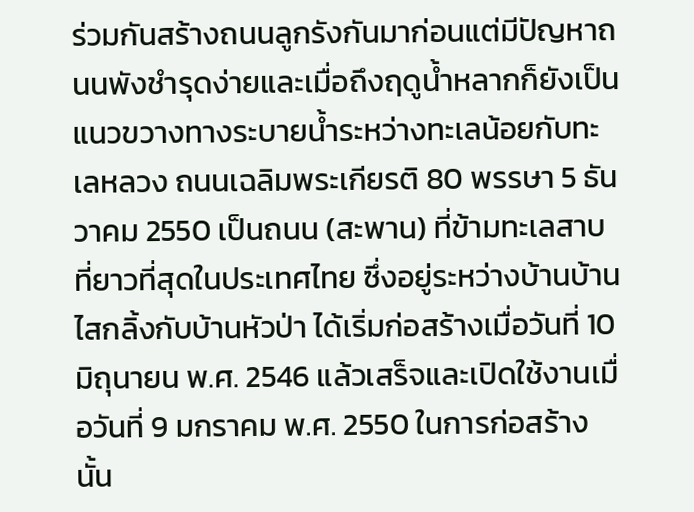ร่วมกันสร้างถนนลูกรังกันมาก่อนแต่มีปัญหาถนนพังชำรุดง่ายและเมื่อถึงฤดูน้ำหลากก็ยังเป็นแนวขวางทางระบายน้ำระหว่างทะเลน้อยกับทะเลหลวง ถนนเฉลิมพระเกียรติ 80 พรรษา 5 ธันวาคม 2550 เป็นถนน (สะพาน) ที่ข้ามทะเลสาบที่ยาวที่สุดในประเทศไทย ซึ่งอยู่ระหว่างบ้านบ้านไสกลิ้งกับบ้านหัวป่า ได้เริ่มก่อสร้างเมื่อวันที่ 10 มิถุนายน พ.ศ. 2546 แล้วเสร็จและเปิดใช้งานเมื่อวันที่ 9 มกราคม พ.ศ. 2550 ในการก่อสร้างนั้น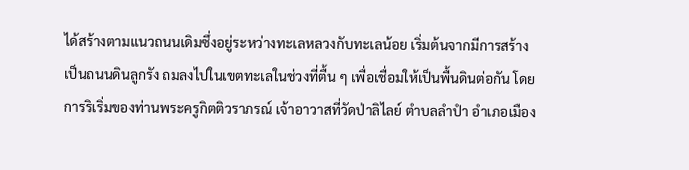ได้สร้างตามแนวถนนเดิมซึ่งอยู่ระหว่างทะเลหลวงกับทะเลน้อย เริ่มต้นจากมีการสร้างเป็นถนนดินลูกรัง ถมลงไปในเขตทะเลในช่วงที่ตื้น ๆ เพื่อเชื่อมให้เป็นพื้นดินต่อกัน โดยการริเริ่มของท่านพระครูกิตติวราภรณ์ เจ้าอาวาสที่วัดป่าลิไลย์ ตำบลลำปำ อำเภอเมือง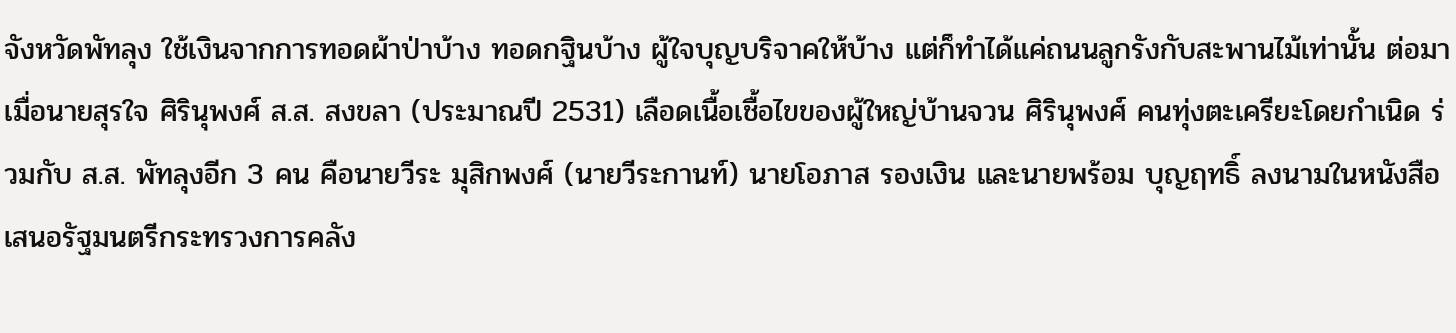จังหวัดพัทลุง ใช้เงินจากการทอดผ้าป่าบ้าง ทอดกฐินบ้าง ผู้ใจบุญบริจาคให้บ้าง แต่ก็ทำได้แค่ถนนลูกรังกับสะพานไม้เท่านั้น ต่อมาเมื่อนายสุรใจ ศิรินุพงศ์ ส.ส. สงขลา (ประมาณปี 2531) เลือดเนื้อเชื้อไขของผู้ใหญ่บ้านจวน ศิรินุพงศ์ คนทุ่งตะเครียะโดยกำเนิด ร่วมกับ ส.ส. พัทลุงอีก 3 คน คือนายวีระ มุสิกพงศ์ (นายวีระกานท์) นายโอภาส รองเงิน และนายพร้อม บุญฤทธิ์ ลงนามในหนังสือเสนอรัฐมนตรีกระทรวงการคลัง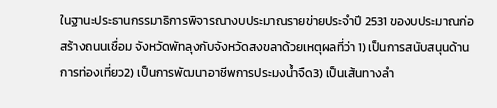ในฐานะประธานกรรมาธิการพิจารณางบประมาณรายข่ายประจำปี 2531 ของบประมาณก่อสร้างถนนเชื่อม จังหวัดพัทลุงกับจังหวัดสงขลาด้วยเหตุผลที่ว่า 1) เป็นการสนับสนุนด้านการท่องเที่ยว2) เป็นการพัฒนาอาชีพการประมงน้ำจืด3) เป็นเส้นทางลำ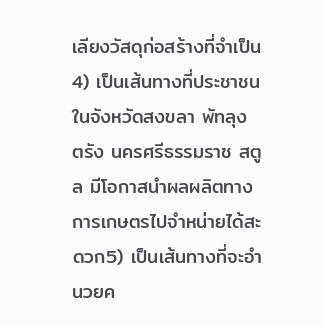เลียงวัสดุก่อสร้างที่จำเป็น4) เป็นเส้นทางที่ประชาชน ในจังหวัดสงขลา พัทลุง ตรัง นครศรีธรรมราช สตูล มีโอกาสนำผลผลิตทางการเกษตรไปจำหน่ายได้สะดวก5) เป็นเส้นทางที่จะอำนวยค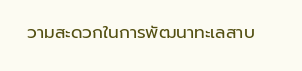วามสะดวกในการพัฒนาทะเลสาบ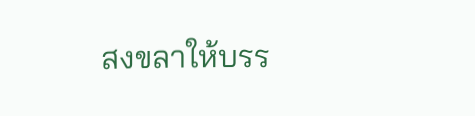สงขลาให้บรร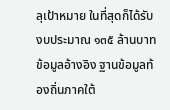ลุเป้าหมาย ในที่สุดก็ได้รับงบประมาณ ๑๓๕ ล้านบาท ข้อมูลอ้างอิง ฐานข้อมูลท้องถิ่นภาคใต้